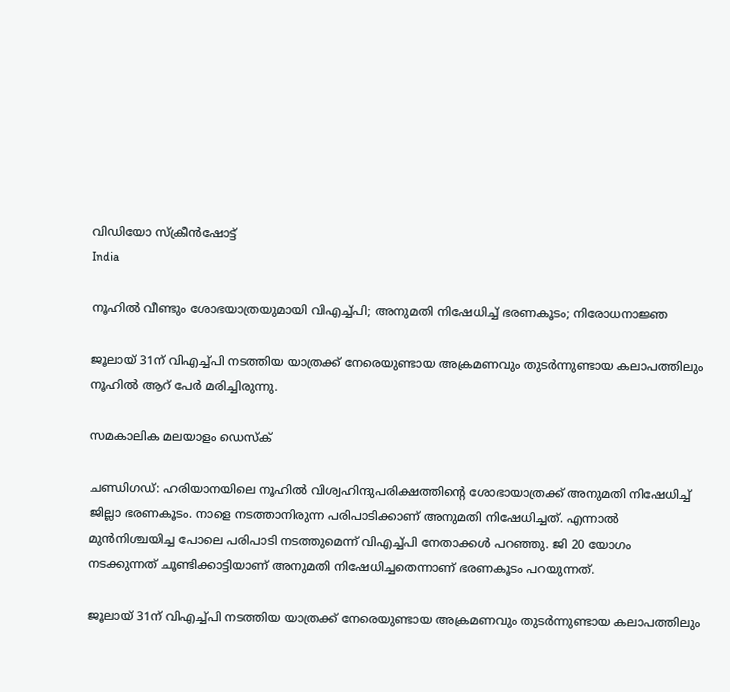വിഡിയോ സ്ക്രീൻഷോട്ട്
India

നൂഹില്‍ വീണ്ടും ശോഭയാത്രയുമായി വിഎച്ച്പി; അനുമതി നിഷേധിച്ച് ഭരണകൂടം; നിരോധനാജ്ഞ

ജൂലായ് 31ന് വിഎച്ച്പി നടത്തിയ യാത്രക്ക് നേരെയുണ്ടായ അക്രമണവും തുടര്‍ന്നുണ്ടായ കലാപത്തിലും നൂഹില്‍ ആറ് പേര്‍ മരിച്ചിരുന്നു.

സമകാലിക മലയാളം ഡെസ്ക്

ചണ്ഡിഗഡ്: ഹരിയാനയിലെ നൂഹില്‍ വിശ്വഹിന്ദുപരിക്ഷത്തിന്റെ ശോഭായാത്രക്ക് അനുമതി നിഷേധിച്ച് ജില്ലാ ഭരണകൂടം. നാളെ നടത്താനിരുന്ന പരിപാടിക്കാണ് അനുമതി നിഷേധിച്ചത്. എന്നാല്‍ മുന്‍നിശ്ചയിച്ച പോലെ പരിപാടി നടത്തുമെന്ന് വിഎച്ച്പി നേതാക്കള്‍ പറഞ്ഞു. ജി 20 യോഗം നടക്കുന്നത് ചൂണ്ടിക്കാട്ടിയാണ് അനുമതി നിഷേധിച്ചതെന്നാണ് ഭരണകൂടം പറയുന്നത്.

ജൂലായ് 31ന് വിഎച്ച്പി നടത്തിയ യാത്രക്ക് നേരെയുണ്ടായ അക്രമണവും തുടര്‍ന്നുണ്ടായ കലാപത്തിലും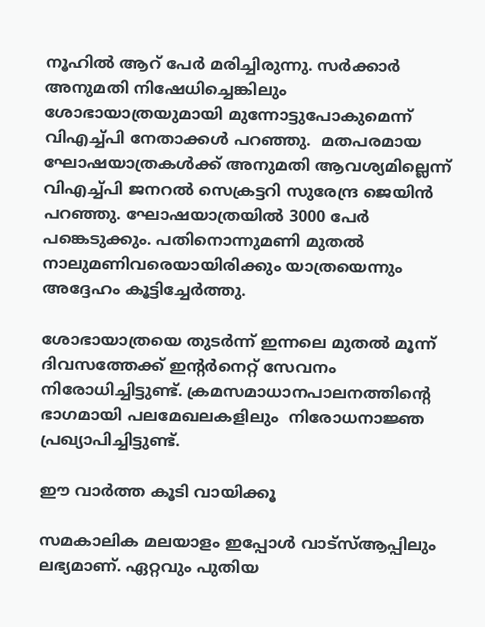നൂഹില്‍ ആറ് പേര്‍ മരിച്ചിരുന്നു. സര്‍ക്കാര്‍ അനുമതി നിഷേധിച്ചെങ്കിലും ശോഭായാത്രയുമായി മുന്നോട്ടുപോകുമെന്ന് വിഎച്ച്പി നേതാക്കള്‍ പറഞ്ഞു.  മതപരമായ ഘോഷയാത്രകള്‍ക്ക് അനുമതി ആവശ്യമില്ലെന്ന് വിഎച്ച്പി ജനറല്‍ സെക്രട്ടറി സുരേന്ദ്ര ജെയിന്‍ പറഞ്ഞു. ഘോഷയാത്രയില്‍ 3000 പേര്‍ പങ്കെടുക്കും. പതിനൊന്നുമണി മുതല്‍ നാലുമണിവരെയായിരിക്കും യാത്രയെന്നും അദ്ദേഹം കൂട്ടിച്ചേര്‍ത്തു.

ശോഭായാത്രയെ തുടര്‍ന്ന് ഇന്നലെ മുതല്‍ മൂന്ന് ദിവസത്തേക്ക് ഇന്റര്‍നെറ്റ് സേവനം നിരോധിച്ചിട്ടുണ്ട്. ക്രമസമാധാനപാലനത്തിന്റെ ഭാഗമായി പലമേഖലകളിലും  നിരോധനാജ്ഞ പ്രഖ്യാപിച്ചിട്ടുണ്ട്.

ഈ വാര്‍ത്ത കൂടി വായിക്കൂ

സമകാലിക മലയാളം ഇപ്പോള്‍ വാട്‌സ്ആപ്പിലും ലഭ്യമാണ്. ഏറ്റവും പുതിയ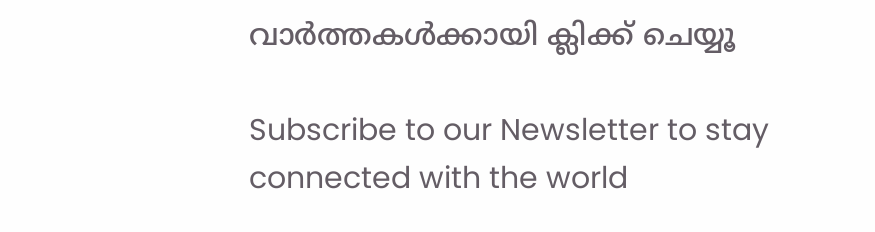വാര്‍ത്തകള്‍ക്കായി ക്ലിക്ക് ചെയ്യൂ

Subscribe to our Newsletter to stay connected with the world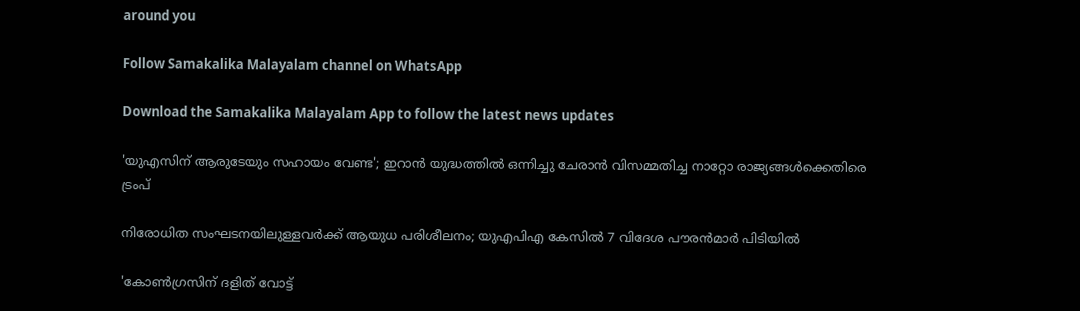around you

Follow Samakalika Malayalam channel on WhatsApp

Download the Samakalika Malayalam App to follow the latest news updates

'യുഎസിന് ആരുടേയും സഹായം വേണ്ട'; ഇറാൻ യുദ്ധത്തിൽ ഒന്നിച്ചു ചേരാൻ വിസമ്മതിച്ച നാറ്റോ രാജ്യങ്ങൾക്കെതിരെ ട്രംപ്

നിരോധിത സംഘടനയിലുള്ളവർക്ക് ആയുധ പരിശീലനം; യുഎപിഎ കേസിൽ 7 വിദേശ പൗരൻമാർ പിടിയിൽ

'കോണ്‍ഗ്രസിന് ദളിത് വോട്ട്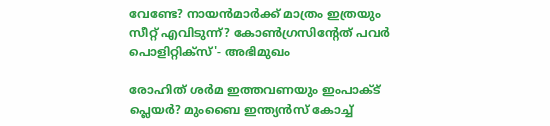വേണ്ടേ? നായന്‍മാര്‍ക്ക് മാത്രം ഇത്രയും സീറ്റ് എവിടുന്ന്? കോണ്‍ഗ്രസിന്റേത് പവര്‍ പൊളിറ്റിക്‌സ്'- അഭിമുഖം

രോഹിത് ശര്‍മ ഇത്തവണയും ഇംപാക്ട് പ്ലെയര്‍? മുംബൈ ഇന്ത്യന്‍സ് കോച്ച്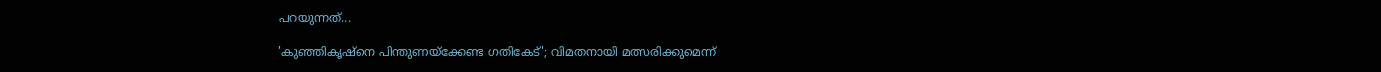പറയുന്നത്...

'കുഞ്ഞികൃഷ്‌നെ പിന്തുണയ്‌ക്കേണ്ട ഗതികേട്'; വിമതനായി മത്സരിക്കുമെന്ന്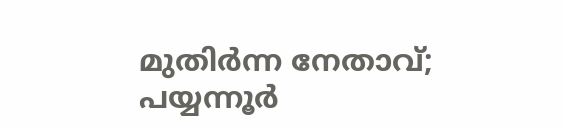മുതിര്‍ന്ന നേതാവ്; പയ്യന്നൂര്‍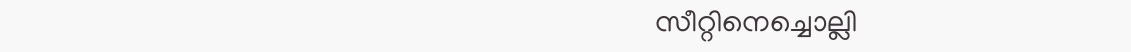സീറ്റിനെച്ചൊല്ലി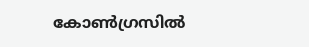കോണ്‍ഗ്രസില്‍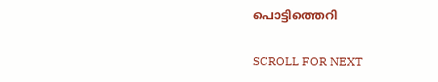പൊട്ടിത്തെറി

SCROLL FOR NEXT